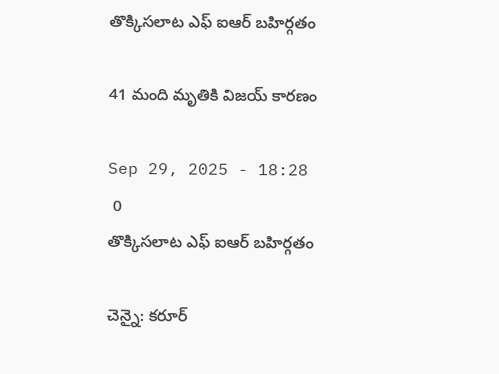తొక్కిసలాట ఎఫ్ ఐఆర్ బహిర్గతం

41 మంది మృతికి విజయ్ కారణం

Sep 29, 2025 - 18:28
 0
తొక్కిసలాట ఎఫ్ ఐఆర్ బహిర్గతం

చెన్నై: కరూర్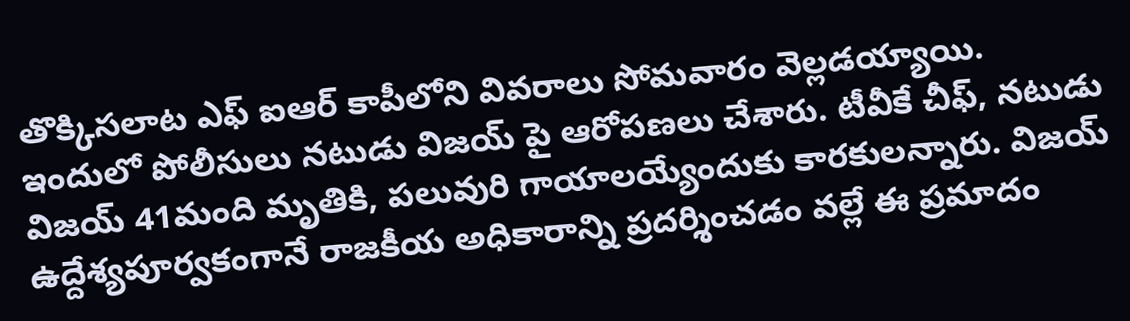తొక్కిసలాట ఎఫ్ ఐఆర్ కాపీలోని వివరాలు సోమవారం వెల్లడయ్యాయి. ఇందులో పోలీసులు నటుడు విజయ్ పై ఆరోపణలు చేశారు. టీవీకే చీఫ్, నటుడు విజయ్ 41మంది మృతికి, పలువురి గాయాలయ్యేందుకు కారకులన్నారు. విజయ్ ఉద్దేశ్యపూర్వకంగానే రాజకీయ అధికారాన్ని ప్రదర్శించడం వల్లే ఈ ప్రమాదం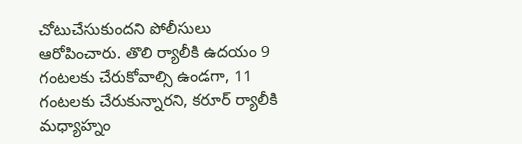చోటుచేసుకుందని పోలీసులు ఆరోపించారు. తొలి ర్యాలీకి ఉదయం 9 గంటలకు చేరుకోవాల్సి ఉండగా, 11 గంటలకు చేరుకున్నారని, కరూర్ ర్యాలీకి మధ్యాహ్నం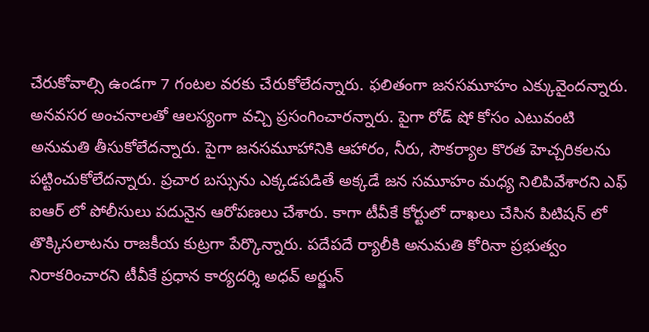చేరుకోవాల్సి ఉండగా 7 గంటల వరకు చేరుకోలేదన్నారు. ఫలితంగా జనసమూహం ఎక్కువైందన్నారు. అనవసర అంచనాలతో ఆలస్యంగా వచ్చి ప్రసంగించారన్నారు. పైగా రోడ్ షో కోసం ఎటువంటి అనుమతి తీసుకోలేదన్నారు. పైగా జనసమూహానికి ఆహారం, నీరు, సౌకర్యాల కొరత హెచ్చరికలను పట్టించుకోలేదన్నారు. ప్రచార బస్సును ఎక్కడపడితే అక్కడే జన సమూహం మధ్య నిలిపివేశారని ఎఫ్ ఐఆర్ లో పోలీసులు పదునైన ఆరోపణలు చేశారు. కాగా టీవీకే కోర్టులో దాఖలు చేసిన పిటిషన్ లో తొక్కిసలాటను రాజకీయ కుట్రగా పేర్కొన్నారు. పదేపదే ర్యాలీకి అనుమతి కోరినా ప్రభుత్వం నిరాకరించారని టీవీకే ప్రధాన కార్యదర్శి అధవ్ అర్జున్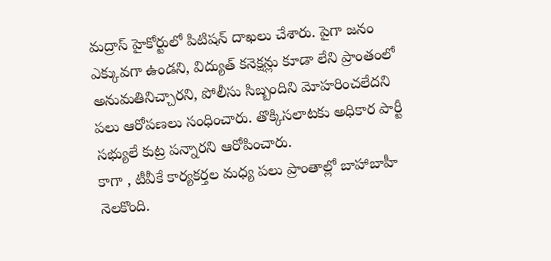మద్రాస్ హైకోర్టులో పిటిషన్ దాఖలు చేశారు. పైగా జనం ఎక్కువగా ఉండని, విద్యుత్ కనెక్షన్లు కూడా లేని ప్రాంతంలో అనుమతినిచ్చారని, పోలీసు సిబ్బందిని మోహరించలేదని పలు ఆరోపణలు సంధించారు. తొక్కిసలాటకు అధికార పార్టీ సభ్యులే కుట్ర పన్నారని ఆరోపించారు.
కాగా , టీవీకే కార్యకర్తల మధ్య పలు ప్రాంతాల్లో బాహాబాహీ నెలకొంది.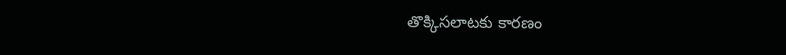తొక్కిసలాటకు కారణం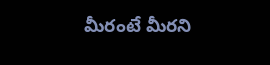మీరంటే మీరని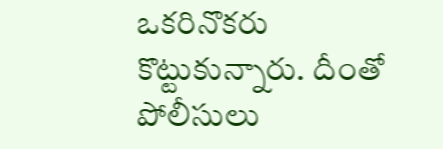ఒకరినొకరు కొట్టుకున్నారు. దీంతో పోలీసులు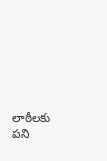లాఠీలకు పని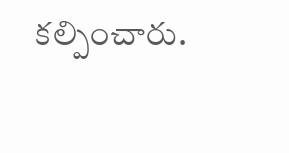కల్పించారు.